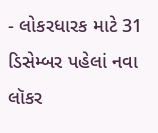- લોકરધારક માટે 31 ડિસેમ્બર પહેલાં નવા લૉકર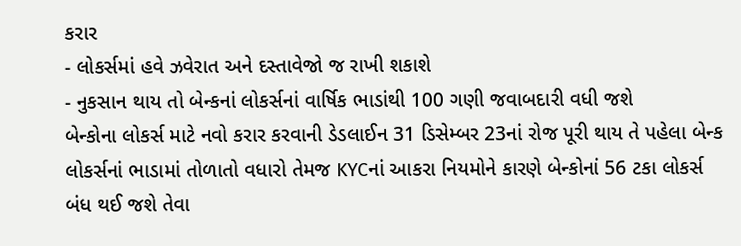કરાર
- લોકર્સમાં હવે ઝવેરાત અને દસ્તાવેજો જ રાખી શકાશે
- નુકસાન થાય તો બેન્કનાં લોકર્સનાં વાર્ષિક ભાડાંથી 100 ગણી જવાબદારી વધી જશે
બેન્કોના લોકર્સ માટે નવો કરાર કરવાની ડેડલાઈન 31 ડિસેમ્બર 23નાં રોજ પૂરી થાય તે પહેલા બેન્ક લોકર્સનાં ભાડામાં તોળાતો વધારો તેમજ KYCનાં આકરા નિયમોને કારણે બેન્કોનાં 56 ટકા લોકર્સ બંધ થઈ જશે તેવા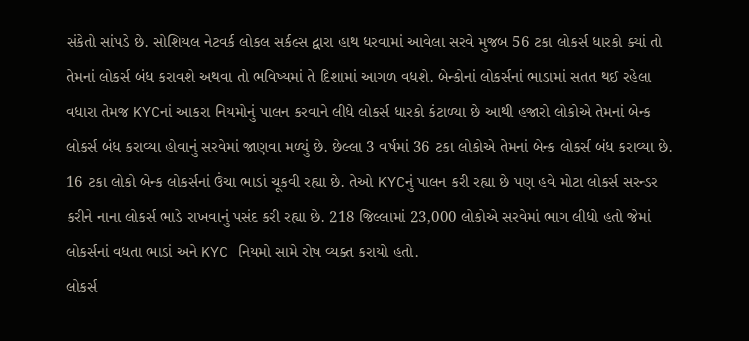સંકેતો સાંપડે છે. સોશિયલ નેટવર્ક લોકલ સર્કલ્સ દ્વારા હાથ ધરવામાં આવેલા સરવે મુજબ 56 ટકા લોકર્સ ધારકો ક્યાં તો તેમનાં લોકર્સ બંધ કરાવશે અથવા તો ભવિષ્યમાં તે દિશામાં આગળ વધશે. બેન્કોનાં લોકર્સનાં ભાડામાં સતત થઈ રહેલા વધારા તેમજ KYCનાં આકરા નિયમોનું પાલન કરવાને લીધે લોકર્સ ધારકો કંટાળ્યા છે આથી હજારો લોકોએ તેમનાં બેન્ક લોકર્સ બંધ કરાવ્યા હોવાનું સરવેમાં જાણવા મળ્યું છે. છેલ્લા 3 વર્ષમાં 36 ટકા લોકોએ તેમનાં બેન્ક લોકર્સ બંધ કરાવ્યા છે. 16 ટકા લોકો બેન્ક લોકર્સનાં ઉંચા ભાડાં ચૂકવી રહ્યા છે. તેઓ KYCનું પાલન કરી રહ્યા છે પણ હવે મોટા લોકર્સ સરન્ડર કરીને નાના લોકર્સ ભાડે રાખવાનું પસંદ કરી રહ્યા છે. 218 જિલ્લામાં 23,000 લોકોએ સરવેમાં ભાગ લીધો હતો જેમાં લોકર્સનાં વધતા ભાડાં અને KYC નિયમો સામે રોષ વ્યક્ત કરાયો હતો.
લોકર્સ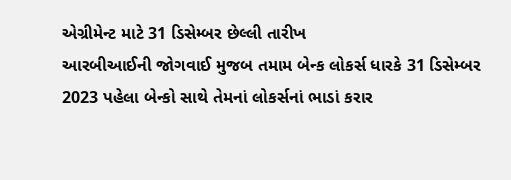એગ્રીમેન્ટ માટે 31 ડિસેમ્બર છેલ્લી તારીખ
આરબીઆઈની જોગવાઈ મુજબ તમામ બેન્ક લોકર્સ ધારકે 31 ડિસેમ્બર 2023 પહેલા બેન્કો સાથે તેમનાં લોકર્સનાં ભાડાં કરાર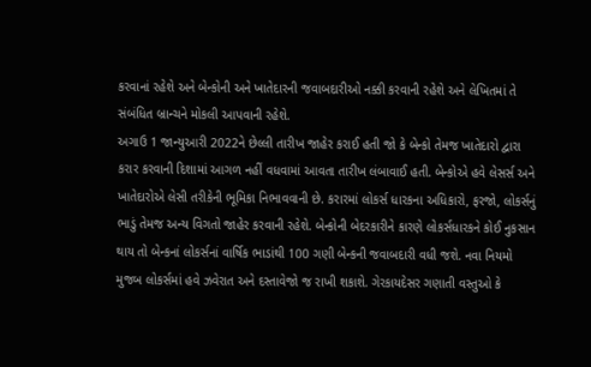કરવાનાં રહેશે અને બેન્કોની અને ખાતેદારની જવાબદારીઓ નક્કી કરવાની રહેશે અને લેખિતમાં તે સંબંધિત બ્રાન્ચને મોકલી આપવાની રહેશે.
અગાઉ 1 જાન્યુઆરી 2022ને છેલ્લી તારીખ જાહેર કરાઈ હતી જો કે બેન્કો તેમજ ખાતેદારો દ્વારા કરાર કરવાની દિશામાં આગળ નહીં વધવામાં આવતા તારીખ લંબાવાઈ હતી. બેન્કોએ હવે લેસર્સ અને ખાતેદારોએ લેસી તરીકેની ભૂમિકા નિભાવવાની છે. કરારમાં લોકર્સ ધારકના અધિકારો, ફરજો, લોકર્સનું ભાડું તેમજ અન્ય વિગતો જાહેર કરવાની રહેશે. બેન્કોની બેદરકારીને કારણે લોકર્સધારકને કોઈ નુકસાન થાય તો બેન્કનાં લોકર્સનાં વાર્ષિક ભાડાંથી 100 ગણી બેન્કની જવાબદારી વધી જશે. નવા નિયમો મુજબ લોકર્સમાં હવે ઝવેરાત અને દસ્તાવેજો જ રાખી શકાશે. ગેરકાયદેસર ગણાતી વસ્તુઓ કે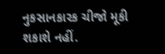નુકસાનકારક ચીજો મૂકી શકાશે નહીં.